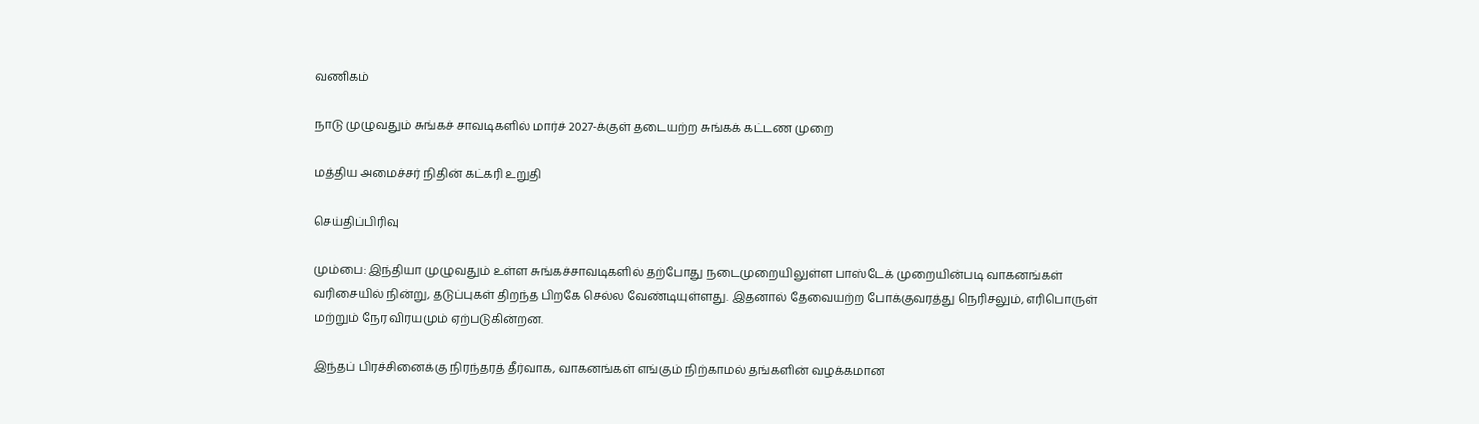வணிகம்

நாடு முழுவதும் சுங்கச் சாவடிகளில் மார்ச் 2027-க்குள் தடையற்ற சுங்கக் கட்டண முறை

மத்திய அமைச்சர் நிதின் கட்கரி உறுதி

செய்திப்பிரிவு

மும்பை: இந்தியா முழுவதும் உள்ள சுங்கச்சாவடிகளில் தற்போது நடைமுறையிலுள்ள பாஸ்டேக் முறையின்படி வாகனங்கள் வரிசையில் நின்று, தடுப்புகள் திறந்த பிறகே செல்ல வேண்டியுள்ளது. இதனால் தேவையற்ற போக்குவரத்து நெரிசலும், எரிபொருள் மற்றும் நேர விரயமும் ஏற்படுகின்றன.

இந்தப் பிரச்சினைக்கு நிரந்தரத் தீர்வாக, வாகனங்கள் எங்கும் நிற்காமல் தங்களின் வழக்கமான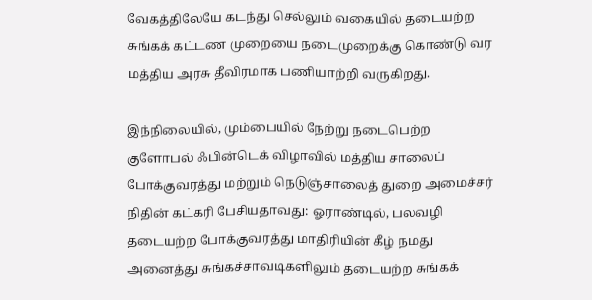வேகத்திலேயே கடந்து செல்லும் வகையில் தடையற்ற சுங்கக் கட்டண முறையை நடைமுறைக்கு கொண்டு வர மத்திய அரசு தீவிரமாக பணியாற்றி வருகிறது.

இந்நிலையில், மும்பையில் நேற்று நடைபெற்ற குளோபல் ஃபின்டெக் விழாவில் மத்திய சாலைப் போக்குவரத்து மற்றும் நெடுஞ்சாலைத் துறை அமைச்சர் நிதின் கட்கரி பேசியதாவது: ஓராண்டில், பலவழி தடையற்ற போக்குவரத்து மாதிரியின் கீழ் நமது அனைத்து சுங்கச்சாவடிகளிலும் தடையற்ற சுங்கக்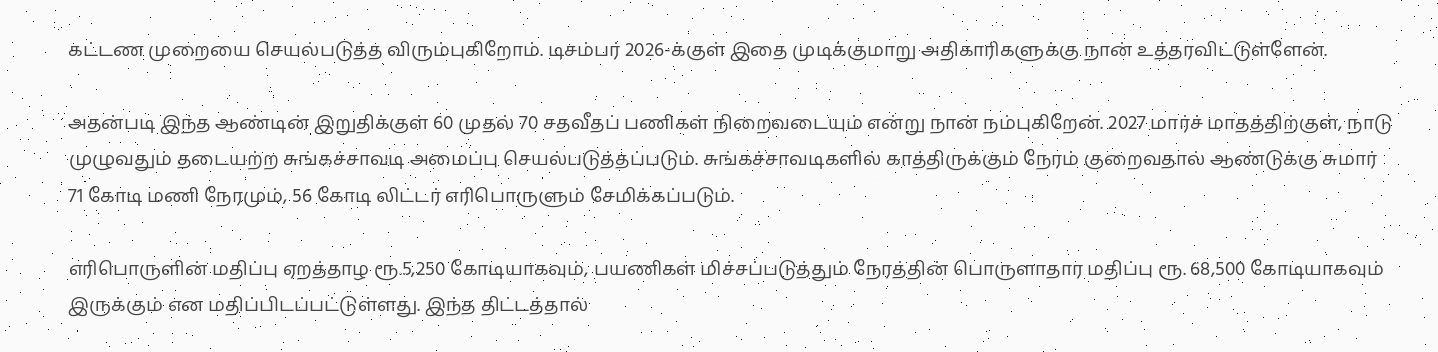கட்டண முறையை செயல்படுத்த விரும்புகிறோம். டிசம்பர் 2026-க்குள் இதை முடிக்குமாறு அதிகாரிகளுக்கு நான் உத்தரவிட்டுள்ளேன்.

அதன்படி இந்த ஆண்டின் இறுதிக்குள் 60 முதல் 70 சதவீதப் பணிகள் நிறைவடையும் என்று நான் நம்புகிறேன். 2027 மார்ச் மாதத்திற்குள், நாடு முழுவதும் தடையற்ற சுங்கச்சாவடி அமைப்பு செயல்படுத்தப்படும். சுங்கச்சாவடிகளில் காத்திருக்கும் நேரம் குறைவதால் ஆண்டுக்கு சுமார் 71 கோடி மணி நேரமும், 56 கோடி லிட்டர் எரிபொருளும் சேமிக்கப்படும்.

எரிபொருளின் மதிப்பு ஏறத்தாழ ரூ.5,250 கோடியாகவும், பயணிகள் மிச்சப்படுத்தும் நேரத்தின் பொருளாதார மதிப்பு ரூ. 68,500 கோடியாகவும் இருக்கும் என மதிப்பிடப்பட்டுள்ளது. இந்த திட்டத்தால்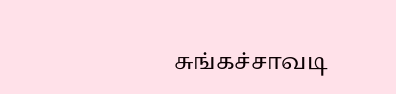சுங்கச்சாவடி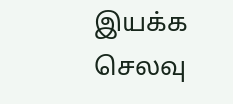இயக்க செலவு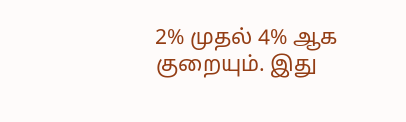2% முதல் 4% ஆக குறையும். இது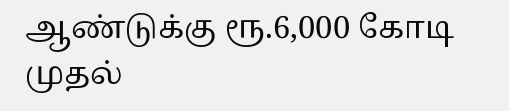ஆண்டுக்கு ரூ.6,000 கோடி முதல்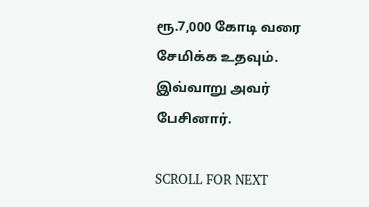ரூ.7,000 கோடி வரை சேமிக்க உதவும். இவ்வாறு அவர் பேசினார்.

SCROLL FOR NEXT